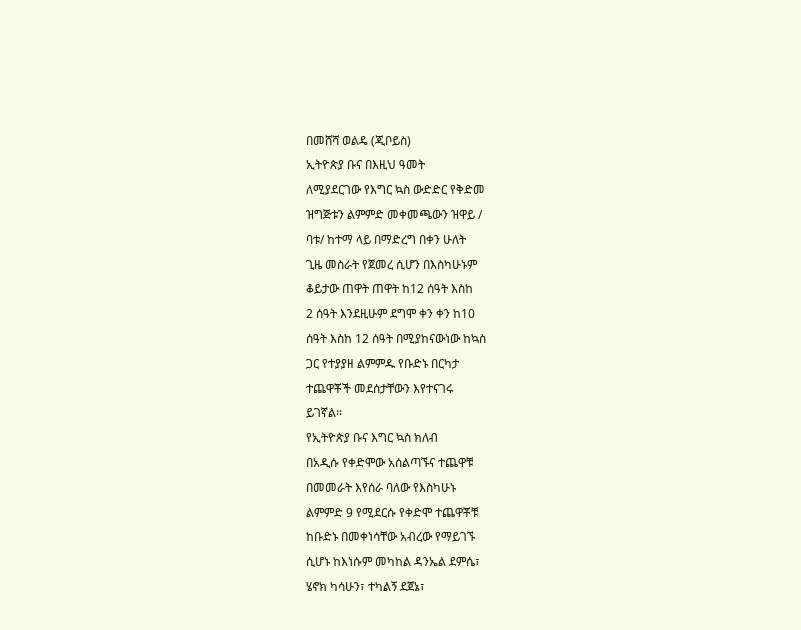በመሸሻ ወልዴ (ጂቦይስ)
ኢትዮጵያ ቡና በእዚህ ዓመት
ለሚያደርገው የእግር ኳስ ውድድር የቅድመ
ዝግጅቱን ልምምድ መቀመጫውን ዝዋይ /
ባቱ/ ከተማ ላይ በማድረግ በቀን ሁለት
ጊዜ መስራት የጀመረ ሲሆን በእስካሁኑም
ቆይታው ጠዋት ጠዋት ከ12 ሰዓት እስከ
2 ሰዓት እንደዚሁም ደግሞ ቀን ቀን ከ10
ሰዓት እስከ 12 ሰዓት በሚያከናውነው ከኳስ
ጋር የተያያዘ ልምምዱ የቡድኑ በርካታ
ተጨዋቾች መደሰታቸውን እየተናገሩ
ይገኛል፡፡
የኢትዮጵያ ቡና እግር ኳስ ክለብ
በአዲሱ የቀድሞው አሰልጣኙና ተጨዋቹ
በመመራት እየሰራ ባለው የእስካሁኑ
ልምምድ 9 የሚደርሱ የቀድሞ ተጨዋቾቹ
ከቡድኑ በመቀነሳቸው አብረው የማይገኙ
ሲሆኑ ከእነሱም መካከል ዳንኤል ደምሴ፣
ሄኖክ ካሳሁን፣ ተካልኝ ደጀኔ፣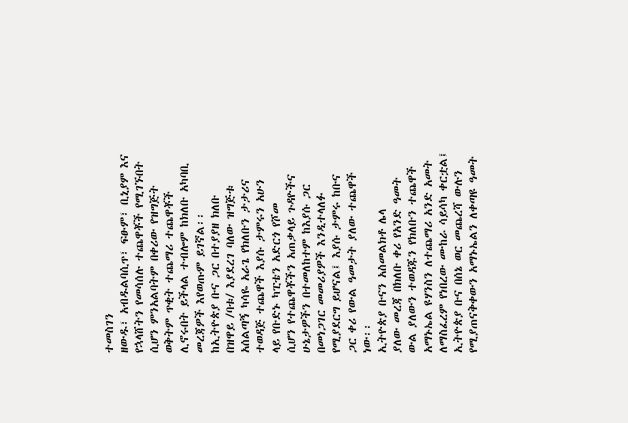ተመስገን
ዘውዱ፣ አብዱልባሲጥ፣ ፍፁም፣ ቢኒያም እና
የኋላሸትን የመሳሰሉ ተጨዋቾች የሚገኙበት
ሲሆን ምንአልባትም በቀሪው የዝግጅት
ወቅትም ጥቂት ተጨማሪ ተጨዋቾች
ሊኖሩበት ይችላል ተብሎም ከክለቡ አካባቢ
መረጃዎች እየወጡም ይገኛል፡፡
ከኢትዮጵያ ቡና ጋር በተያያዘ ክለቡ
በዝዋይ /ባቱ/ እያደረገ ባለው ዝግጅቱ
አሰልጣኝ ካሳዬ አራጌ የክለቡን ታታሪና
ተወዳጅ ተጨዋች እያሱ ታምሩን አሁን
ላይ የቡድኑ ካፒቴን አድርጎ የሾመ
ሲሆን የተጨዋቾችን አጠቃላይ ጉዳዮችና
ሁኔታዎችን በተመለከተም ከእያሱ ጋር
በመነጋገር መመሪያዎች እንዲተላለፉ
የሚያደርግ ይሆናል፤ እያሱ ታምሩ ከቡና
ጋር ቀሪ የውል ዓመታት ያለው ተጨዋች
ነው፡፡
ኢትዮጵያ ቡናን አስመልክቶ ሌላ
ያለው መረጃ በክለቡ ቀሪ የአንድ ዓመት
ውል ያለውን ተወዳጁን የክለቡን ተጨዋች
አማኑኤል ዩሃንስን ለተጨማሪ አንድ አመት
ለማስፈረም የነበረው ሙከራ ሳይሳካ ቀርቷል፤
ኢትዮጵያ ቡና በሰኔ ወር መጨረሻ ውሉን
የሚያጠናቅቀውን አማኑኤልን ለቀጣዩ ዓመት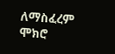ለማስፈረም ሞክሮ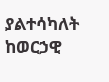ያልተሳካለት ከወርኃዊ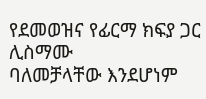የደመወዝና የፊርማ ክፍያ ጋር ሊስማሙ
ባለመቻላቸው እንደሆነም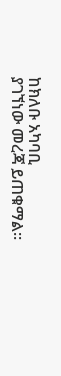ከክለቡ አካባቢ
ያገኘነው መረጃ ይጠቁማል፡፡